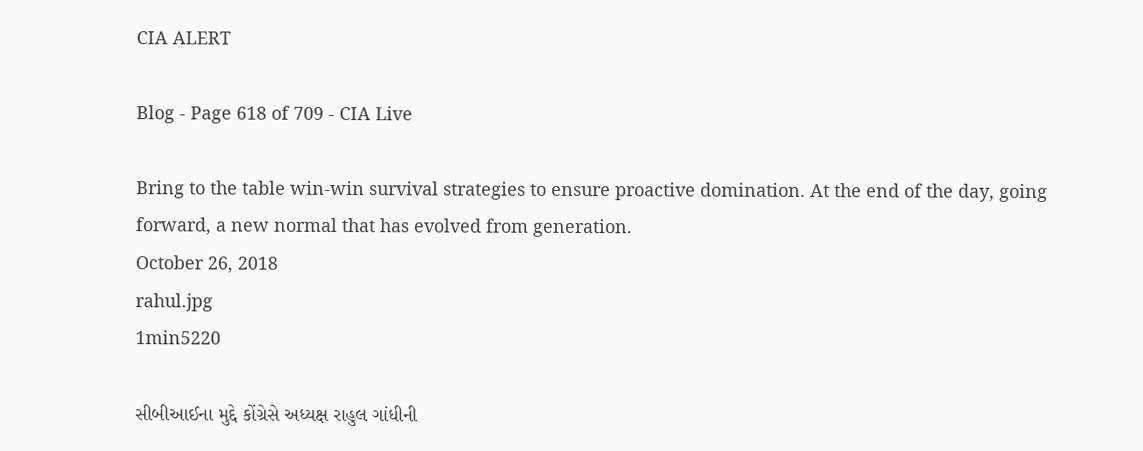CIA ALERT

Blog - Page 618 of 709 - CIA Live

Bring to the table win-win survival strategies to ensure proactive domination. At the end of the day, going forward, a new normal that has evolved from generation.
October 26, 2018
rahul.jpg
1min5220

સીબીઆઈના મુદ્દે કોંગ્રેસે અધ્યક્ષ રાહુલ ગાંધીની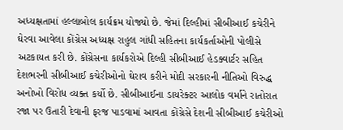અધ્યક્ષતામાં હલ્લાબોલ કાર્યક્રમ યોજ્યો છે. જેમાં દિલ્હીમાં સીબીઆઈ કચેરીને ઘેરવા આવેલા કોંગ્રેસ અધ્યક્ષ રાહુલ ગાંધી સહિતના કાર્યકર્તાઓની પોલીસે અટકાયત કરી છે. કોંગ્રેસના કાર્યકરોએ દિલ્હી સીબીઆઈ હેડક્વાર્ટર સહિત દેશભરની સીબીઆઈ કચેરીઓનો ઘેરાવ કરીને મોદી સરકારની નીતિઓ વિરુદ્ધ અનોખો વિરોધ વ્યક્ત કર્યો છે. સીબીઆઈના ડાયરેક્ટર આલોક વર્માને રાતોરાત રજા પર ઉતારી દેવાની ફરજ પાડવામાં આવતા કોંગ્રેસે દેશની સીબીઆઈ કચેરીઓ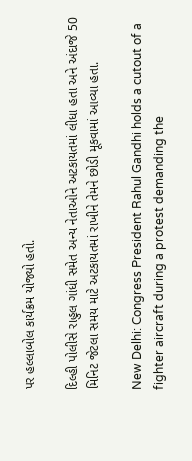પર હલ્લાબોલ કાર્યક્રમ યોજ્યો હતો.

દિલ્હી પોલીસે રાહુલ ગાંધી સમેત અન્ય નેતાઓને અટકાયતમાં લીધા હતા અને અંદાજે 50 મિનિટ જેટલા સમય માટે અટકાયતમાં રાખીને તેમને છોડી મૂકવામાં આવ્યા હતા.

New Delhi: Congress President Rahul Gandhi holds a cutout of a fighter aircraft during a protest demanding the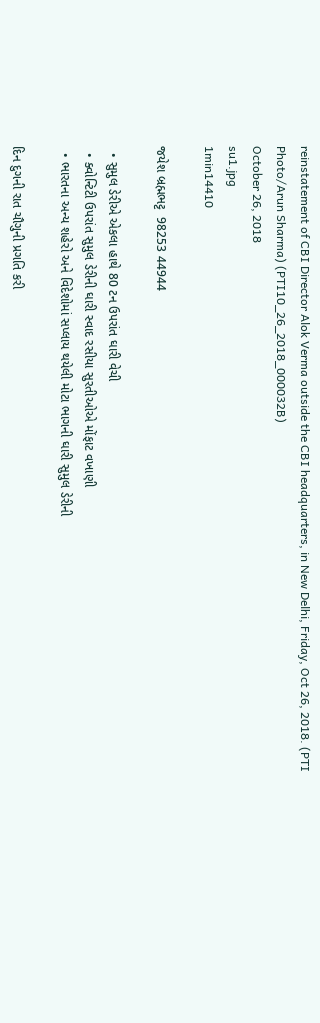reinstatement of CBI Director Alok Verma outside the CBI headquarters, in New Delhi, Friday, Oct 26, 2018. (PTI Photo/Arun Sharma) (PTI10_26_2018_000032B)
October 26, 2018
su1.jpg
1min14410

જયેશ બ્રહ્મભટ્ટ  98253 44944

  • સુમુલ ડેરીએ એકલા હાથે 80 ટન ઉપરાંત ઘારી વેચી
  • ક્વોન્ટિટી ઉપરાંત સુમુલ ડેરીની ઘારી સ્વાદ રસીયા સુરતીઓએ મોંફાટ વખાણી
  • ભારતના અન્ય શહેરો અને વિદેશોમાં સપ્લાય થયેલી મોટા ભાગની ઘારી સુમુલ ડેરીની

દિન દુગની રાત ચૌગુની પ્રગતિ કરી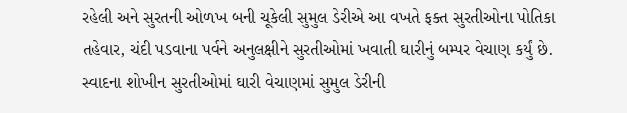રહેલી અને સુરતની ઓળખ બની ચૂકેલી સુમુલ ડેરીએ આ વખતે ફક્ત સુરતીઓના પોતિકા તહેવાર, ચંદી પડવાના પર્વને અનુલક્ષીને સુરતીઓમાં ખવાતી ઘારીનું બમ્પર વેચાણ કર્યું છે. સ્વાદના શોખીન સુરતીઓમાં ઘારી વેચાણમાં સુમુલ ડેરીની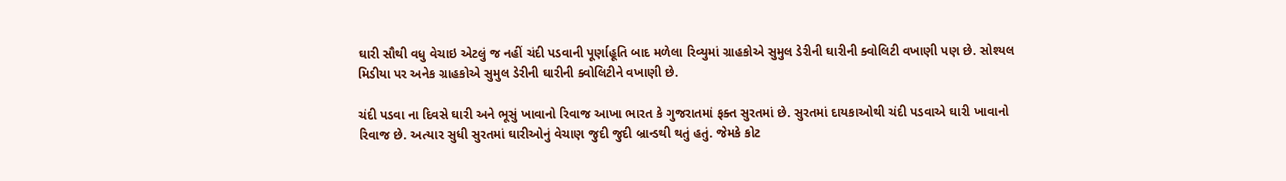ઘારી સૌથી વધુ વેચાઇ એટલું જ નહીં ચંદી પડવાની પૂર્ણાહૂતિ બાદ મળેલા રિવ્યુમાં ગ્રાહકોએ સુમુલ ડેરીની ઘારીની ક્વોલિટી વખાણી પણ છે. સોશ્યલ મિડીયા પર અનેક ગ્રાહકોએ સુમુલ ડેરીની ઘારીની ક્વોલિટીને વખાણી છે.

ચંદી પડવા ના દિવસે ઘારી અને ભૂસું ખાવાનો રિવાજ આખા ભારત કે ગુજરાતમાં ફક્ત સુરતમાં છે. સુરતમાં દાયકાઓથી ચંદી પડવાએ ઘારી ખાવાનો રિવાજ છે. અત્યાર સુધી સુરતમાં ઘારીઓનું વેચાણ જુદી જુદી બ્રાન્ડથી થતું હતું. જેમકે કોટ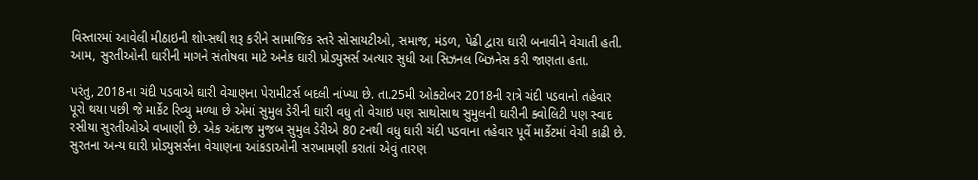વિસ્તારમાં આવેલી મીઠાઇની શોપ્સથી શરૂ કરીને સામાજિક સ્તરે સોસાયટીઓ, સમાજ, મંડળ, પેઢી દ્વારા ઘારી બનાવીને વેચાતી હતી. આમ, સુરતીઓની ઘારીની માગને સંતોષવા માટે અનેક ઘારી પ્રોડ્યુસર્સ અત્યાર સુધી આ સિઝનલ બિઝનેસ કરી જાણતા હતા.

પરંતુ, 2018ના ચંદી પડવાએ ઘારી વેચાણના પેરામીટર્સ બદલી નાંખ્યા છે. તા.25મી ઓક્ટોબર 2018ની રાત્રે ચંદી પડવાનો તહેવાર પૂરો થયા પછી જે માર્કેટ રિવ્યુ મળ્યા છે એમાં સુમુલ ડેરીની ઘારી વધુ તો વેચાઇ પણ સાથોસાથ સુમુલની ઘારીની ક્વોલિટી પણ સ્વાદ રસીયા સુરતીઓએ વખાણી છે. એક અંદાજ મુજબ સુમુલ ડેરીએ 80 ટનથી વધુ ઘારી ચંદી પડવાના તહેવાર પૂર્વે માર્કેટમાં વેચી કાઢી છે. સુરતના અન્ય ઘારી પ્રોડ્યુસર્સના વેચાણના આંકડાઓની સરખામણી કરાતાં એવું તારણ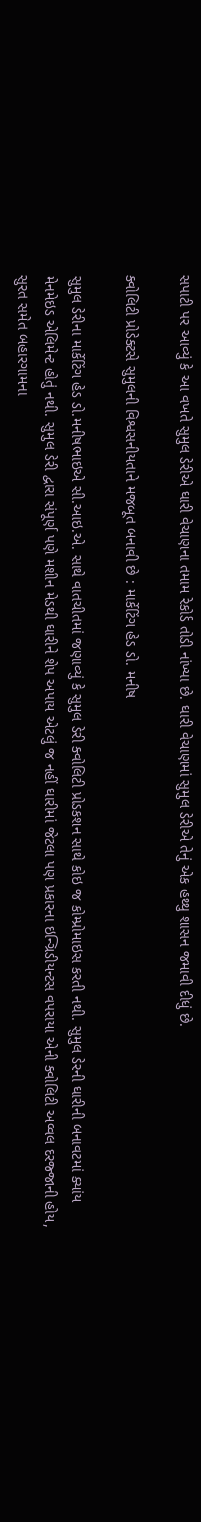સપાટી પર આવ્યું કે આ વખતે સુમુલ ડેરીએ ઘારી વેચાણના તમામ રેકોર્ડ તોડી નાંખ્યા છે. ઘારી વેચાણમાં સુમુલ ડેરીએ તેનું એક હથ્થુ શાસન જમાવી દીધું છે.

ક્વોલિટી પ્રોડેક્ટસે સુમુલની વિશ્વસનીયતાને મજબૂત બનાવી છે : માર્કેટિંગ હેડ ડો. મનીષ

સુમુલ ડેરીના માર્કેટિંગ હેડ ડો.મનીષભાઇએ સી.આઇ.એ. સાથે વાતચીતમાં જણાવ્યું કે સુમુલ ડેરી ક્વોલિટી પ્રોડકશન સાથે કોઇ જ કોમ્પ્રોમાઇસ કરતી નથી. સુમુલ ડેરની ઘારીની બનાવટમાં ક્યાંય મેનમેઇડ એલિમેન્ટ હોતું નથી. સુમુલ ડેરી દ્વારા સંપૂર્ણ પણે મશીન મેડથી ઘારીને શેપ અપાય એટલું જ નહીં ઘારીમાં જેટલા પણ પ્રકારના ઇન્ગ્રિડીયન્ટસ વપરાયા એની ક્વોલિટી અવ્વલ દરજ્જાની હોય, સુરત સમેત બહારગામના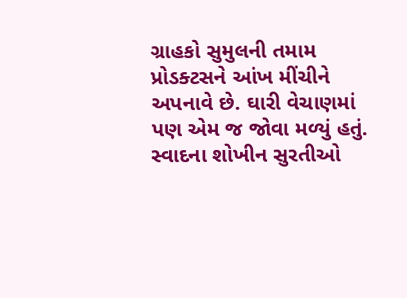ગ્રાહકો સુમુલની તમામ પ્રોડક્ટસને આંખ મીંચીને અપનાવે છે. ઘારી વેચાણમાં પણ એમ જ જોવા મળ્યું હતું. સ્વાદના શોખીન સુરતીઓ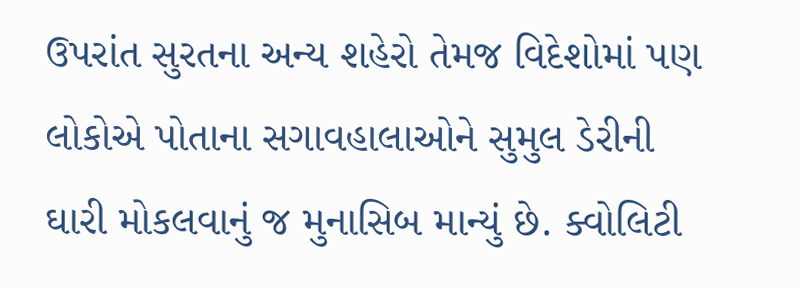ઉપરાંત સુરતના અન્ય શહેરો તેમજ વિદેશોમાં પણ લોકોએ પોતાના સગાવહાલાઓને સુમુલ ડેરીની ઘારી મોકલવાનું જ મુનાસિબ માન્યું છે. ક્વોલિટી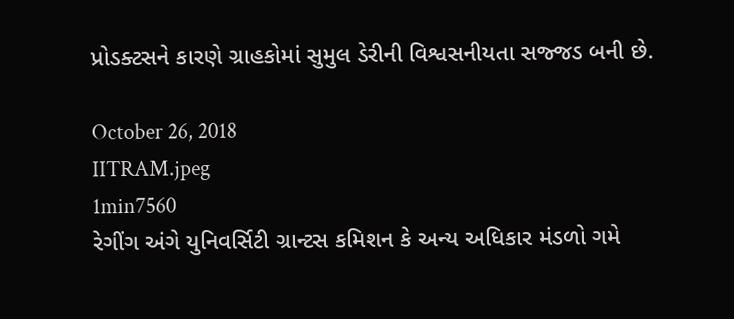પ્રોડક્ટસને કારણે ગ્રાહકોમાં સુમુલ ડેરીની વિશ્વસનીયતા સજ્જડ બની છે.

October 26, 2018
IITRAM.jpeg
1min7560
રેગીંગ અંગે યુનિવર્સિટી ગ્રાન્ટસ કમિશન કે અન્ય અધિકાર મંડળો ગમે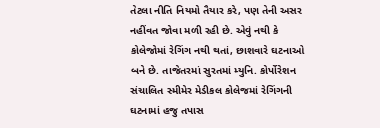તેટલા નીતિ નિયમો તૈયાર કરે, પણ તેની અસર નહીંવત જોવા મળી રહી છે. એવું નથી કે કોલેજોમાં રેગિંગ નથી થતાં, છાશવારે ઘટનાઓ બને છે. તાજેતરમાં સુરતમાં મ્યુનિ. કોર્પોરેશન સંચાલિત સ્મીમેર મેડીકલ કોલેજમાં રેગિંગની ઘટનામાં હજુ તપાસ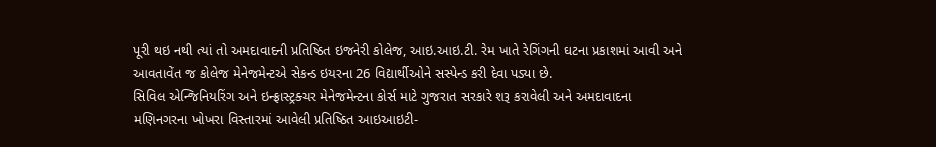પૂરી થઇ નથી ત્યાં તો અમદાવાદની પ્રતિષ્ઠિત ઇજનેરી કોલેજ, આઇ.આઇ.ટી. રેમ ખાતે રેગિંગની ઘટના પ્રકાશમાં આવી અને આવતાવેંત જ કોલેજ મેનેજમેન્ટએ સેકન્ડ ઇયરના 26 વિદ્યાર્થીઓને સસ્પેન્ડ કરી દેવા પડ્યા છે.
સિવિલ એન્જિનિયરિંગ અને ઇન્ફ્રાસ્ટ્રક્ચર મેનેજમેન્ટના કોર્સ માટે ગુજરાત સરકારે શરૂ કરાવેલી અને અમદાવાદના મણિનગરના ખોખરા વિસ્તારમાં આવેલી પ્રતિષ્ઠિત આઇઆઇટી-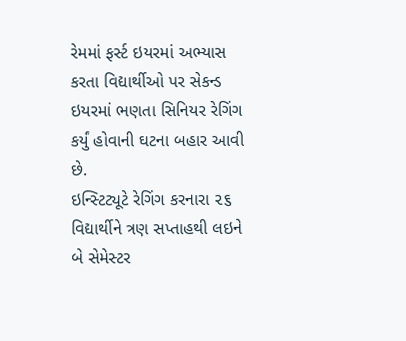રેમમાં ફર્સ્ટ ઇયરમાં અભ્યાસ કરતા વિદ્યાર્થીઓ પર સેકન્ડ ઇયરમાં ભણતા સિનિયર રેગિંગ કર્યું હોવાની ઘટના બહાર આવી છે.
ઇન્સ્ટિટ્યૂટે રેગિંગ કરનારા ૨૬ વિદ્યાર્થીને ત્રણ સપ્તાહથી લઇને બે સેમેસ્ટર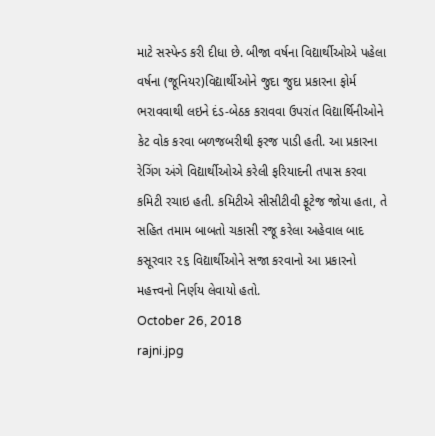માટે સસ્પેન્ડ કરી દીધા છે. બીજા વર્ષના વિદ્યાર્થીઓએ પહેલા વર્ષના (જૂનિયર)વિદ્યાર્થીઓને જુદા જુદા પ્રકારના ફોર્મ ભરાવવાથી લઇને દંડ-બેઠક કરાવવા ઉપરાંત વિદ્યાર્થિનીઓને કેટ વોક કરવા બળજબરીથી ફરજ પાડી હતી. આ પ્રકારના રેગિંગ અંગે વિદ્યાર્થીઓએ કરેલી ફરિયાદની તપાસ કરવા કમિટી રચાઇ હતી. કમિટીએ સીસીટીવી ફૂટેજ જોયા હતા, તે સહિત તમામ બાબતો ચકાસી રજૂ કરેલા અહેવાલ બાદ કસૂરવાર ૨૬ વિદ્યાર્થીઓને સજા કરવાનો આ પ્રકારનો મહત્ત્વનો નિર્ણય લેવાયો હતો.
October 26, 2018
rajni.jpg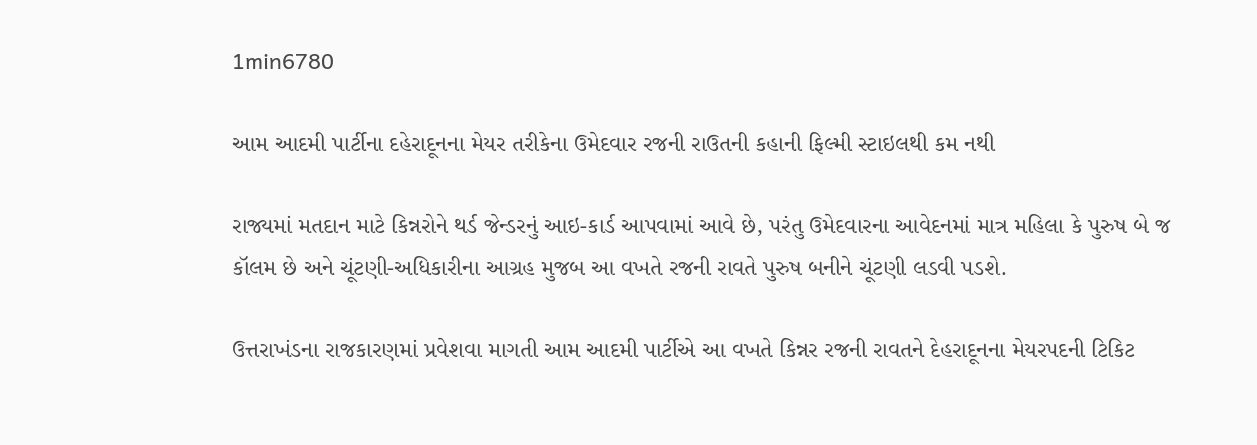1min6780

આમ આદમી પાર્ટીના દહેરાદૂનના મેયર તરીકેના ઉમેદવાર રજની રાઉતની કહાની ફિલ્મી સ્ટાઇલથી કમ નથી

રાજ્યમાં મતદાન માટે કિન્નરોને થર્ડ જેન્ડરનું આઇ-કાર્ડ આપવામાં આવે છે, પરંતુ ઉમેદવારના આવેદનમાં માત્ર મહિલા કે પુરુષ બે જ કૉલમ છે અને ચૂંટણી-અધિકારીના આગ્રહ મુજબ આ વખતે રજની રાવતે પુરુષ બનીને ચૂંટણી લડવી પડશે.

ઉત્તરાખંડના રાજકારણમાં પ્રવેશવા માગતી આમ આદમી પાર્ટીએ આ વખતે કિન્નર રજની રાવતને દેહરાદૂનના મેયરપદની ટિકિટ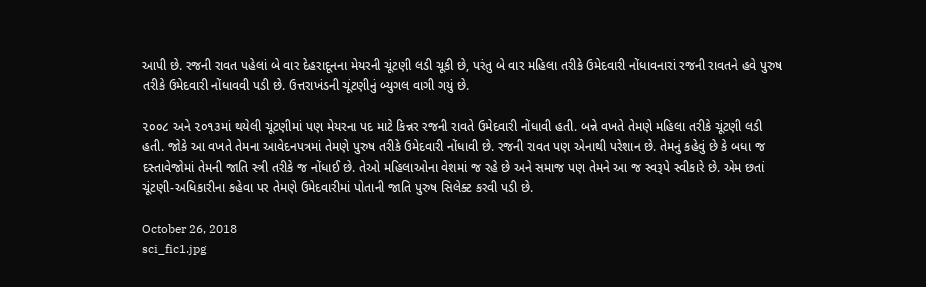આપી છે. રજની રાવત પહેલાં બે વાર દેહરાદૂનના મેયરની ચૂંટણી લડી ચૂકી છે, પરંતુ બે વાર મહિલા તરીકે ઉમેદવારી નોંધાવનારાં રજની રાવતને હવે પુરુષ તરીકે ઉમેદવારી નોંધાવવી પડી છે. ઉત્તરાખંડની ચૂંટણીનું બ્યુગલ વાગી ગયું છે.

૨૦૦૮ અને ૨૦૧૩માં થયેલી ચૂંટણીમાં પણ મેયરના પદ માટે કિન્નર રજની રાવતે ઉમેદવારી નોંધાવી હતી. બન્ને વખતે તેમણે મહિલા તરીકે ચૂંટણી લડી હતી. જોકે આ વખતે તેમના આવેદનપત્રમાં તેમણે પુરુષ તરીકે ઉમેદવારી નોંધાવી છે. રજની રાવત પણ એનાથી પરેશાન છે. તેમનું કહેવું છે કે બધા જ દસ્તાવેજોમાં તેમની જાતિ સ્ત્રી તરીકે જ નોંધાઈ છે. તેઓ મહિલાઓના વેશમાં જ રહે છે અને સમાજ પણ તેમને આ જ સ્વરૂપે સ્વીકારે છે. એમ છતાં ચૂંટણી-અધિકારીના કહેવા પર તેમણે ઉમેદવારીમાં પોતાની જાતિ પુરુષ સિલેક્ટ કરવી પડી છે.

October 26, 2018
sci_fic1.jpg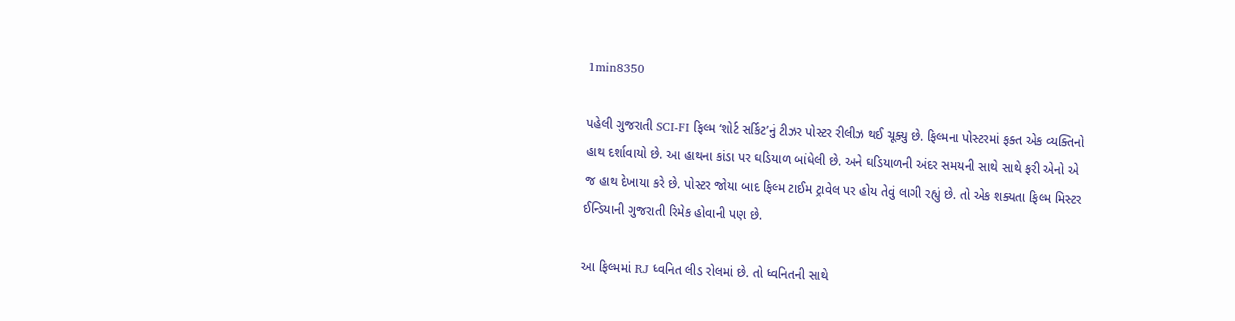1min8350

પહેલી ગુજરાતી SCI-FI ફિલ્મ ‘શોર્ટ સર્કિટ’નું ટીઝર પોસ્ટર રીલીઝ થઈ ચૂક્યુ છે. ફિલ્મના પોસ્ટરમાં ફક્ત એક વ્યક્તિનો હાથ દર્શાવાયો છે. આ હાથના કાંડા પર ઘડિયાળ બાંધેલી છે. અને ઘડિયાળની અંદર સમયની સાથે સાથે ફરી એનો એ જ હાથ દેખાયા કરે છે. પોસ્ટર જોયા બાદ ફિલ્મ ટાઈમ ટ્રાવેલ પર હોય તેવું લાગી રહ્યું છે. તો એક શક્યતા ફિલ્મ મિસ્ટર ઈન્ડિયાની ગુજરાતી રિમેક હોવાની પણ છે.

આ ફિલ્મમાં RJ ધ્વનિત લીડ રોલમાં છે. તો ધ્વનિતની સાથે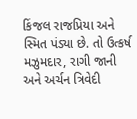કિંજલ રાજપ્રિયા અને સ્મિત પંડ્યા છે. તો ઉત્કર્ષ મઝુમદાર, રાગી જાની અને અર્ચન ત્રિવેદી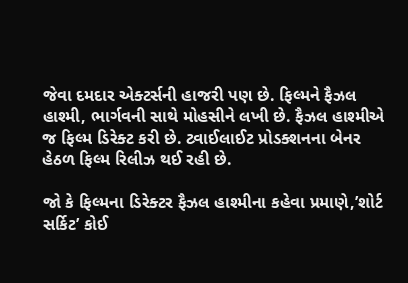જેવા દમદાર એક્ટર્સની હાજરી પણ છે. ફિલ્મને ફૈઝલ હાશ્મી, ભાર્ગવની સાથે મોહસીને લખી છે. ફૈઝલ હાશ્મીએ જ ફિલ્મ ડિરેક્ટ કરી છે. ટ્વાઈલાઈટ પ્રોડક્શનના બેનર હેઠળ ફિલ્મ રિલીઝ થઈ રહી છે.

જો કે ફિલ્મના ડિરેક્ટર ફૈઝલ હાશ્મીના કહેવા પ્રમાણે,’શોર્ટ સર્કિટ’ કોઈ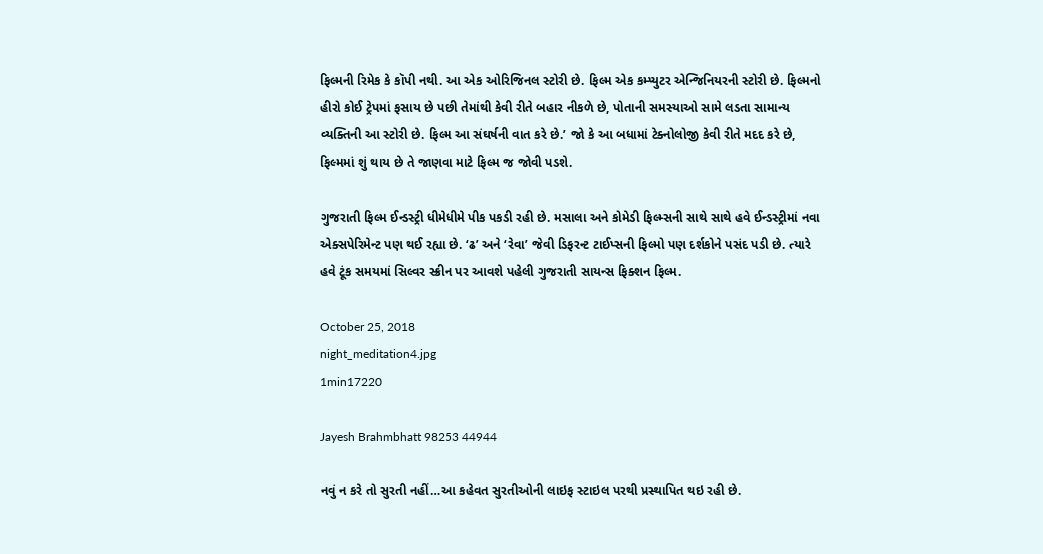ફિલ્મની રિમેક કે કૉપી નથી. આ એક ઓરિજિનલ સ્ટોરી છે. ફિલ્મ એક કમ્પ્યુટર એન્જિનિયરની સ્ટોરી છે. ફિલ્મનો હીરો કોઈ ટ્રેપમાં ફસાય છે પછી તેમાંથી કેવી રીતે બહાર નીકળે છે, પોતાની સમસ્યાઓ સામે લડતા સામાન્ય વ્યક્તિની આ સ્ટોરી છે. ફિલ્મ આ સંઘર્ષની વાત કરે છે.’ જો કે આ બધામાં ટેક્નોલોજી કેવી રીતે મદદ કરે છે, ફિલ્મમાં શું થાય છે તે જાણવા માટે ફિલ્મ જ જોવી પડશે.

ગુજરાતી ફિલ્મ ઈન્ડસ્ટ્રી ધીમેધીમે પીક પકડી રહી છે. મસાલા અને કોમેડી ફિલ્મ્સની સાથે સાથે હવે ઈન્ડસ્ટ્રીમાં નવા એક્સપેરિમેન્ટ પણ થઈ રહ્યા છે. ‘ઢ’ અને ‘રેવા’ જેવી ડિફરન્ટ ટાઈપ્સની ફિલ્મો પણ દર્શકોને પસંદ પડી છે. ત્યારે હવે ટૂંક સમયમાં સિલ્વર સ્ક્રીન પર આવશે પહેલી ગુજરાતી સાયન્સ ફિક્શન ફિલ્મ.

October 25, 2018
night_meditation4.jpg
1min17220

Jayesh Brahmbhatt 98253 44944

નવું ન કરે તો સુરતી નહીં…આ કહેવત સુરતીઓની લાઇફ સ્ટાઇલ પરથી પ્રસ્થાપિત થઇ રહી છે.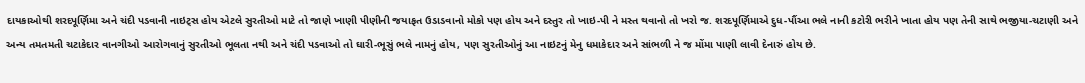દાયકાઓથી શરદપૂર્ણિમા અને ચંદી પડવાની નાઇટ્સ હોય એટલે સુરતીઓ માટે તો જાણે ખાણી પીણીની જયાફત ઉડાડવાનો મોકો પણ હોય અને દસ્તુર તો ખાઇ-પી ને મસ્ત થવાનો તો ખરો જ. શરદપૂર્ણિમાએ દુધ-પૌંઆ ભલે નાની કટોરી ભરીને ખાતા હોય પણ તેની સાથે ભજીયા-ચટાણી અને અન્ય તમતમતી ચટાકેદાર વાનગીઓ આરોગવાનું સુરતીઓ ભૂલતા નથી અને ચંદી પડવાઓ તો ઘારી-ભૂસું ભલે નામનું હોય, પણ સુરતીઓનું આ નાઇટનું મેનુ ધમાકેદાર અને સાંભળી ને જ મોંમા પાણી લાવી દેનારું હોય છે.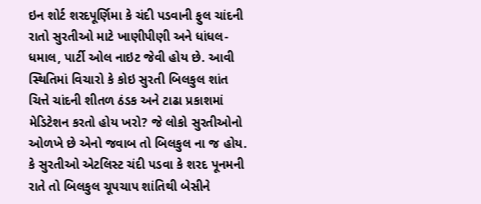ઇન શોર્ટ શરદપૂર્ણિમા કે ચંદી પડવાની ફુલ ચાંદની રાતો સુરતીઓ માટે ખાણીપીણી અને ધાંધલ-ધમાલ, પાર્ટી ઓલ નાઇટ જેવી હોય છે. આવી સ્થિતિમાં વિચારો કે કોઇ સુરતી બિલકુલ શાંત ચિત્તે ચાંદની શીતળ ઠંડક અને ટાઢા પ્રકાશમાં મેડિટેશન કરતો હોય ખરો? જે લોકો સુરતીઓનો ઓળખે છે એનો જવાબ તો બિલકુલ ના જ હોય. કે સુરતીઓ એટલિસ્ટ ચંદી પડવા કે શરદ પૂનમની રાતે તો બિલકુલ ચૂપચાપ શાંતિથી બેસીને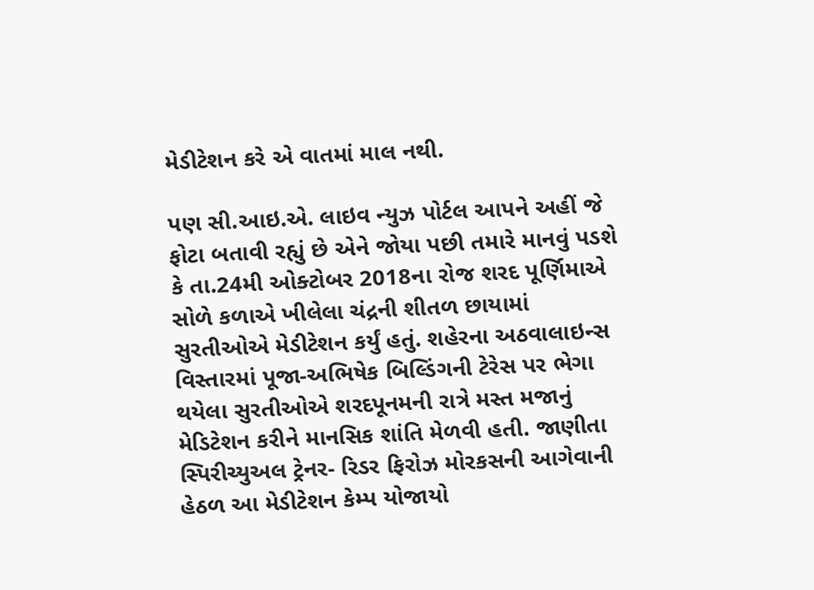મેડીટેશન કરે એ વાતમાં માલ નથી.

પણ સી.આઇ.એ. લાઇવ ન્યુઝ પોર્ટલ આપને અહીં જે ફોટા બતાવી રહ્યું છે એને જોયા પછી તમારે માનવું પડશે કે તા.24મી ઓક્ટોબર 2018ના રોજ શરદ પૂર્ણિમાએ સોળે કળાએ ખીલેલા ચંદ્રની શીતળ છાયામાં સુરતીઓએ મેડીટેશન કર્યું હતું. શહેરના અઠવાલાઇન્સ વિસ્તારમાં પૂજા-અભિષેક બિલ્ડિંગની ટેરેસ પર ભેગા થયેલા સુરતીઓએ શરદપૂનમની રાત્રે મસ્ત મજાનું મેડિટેશન કરીને માનસિક શાંતિ મેળવી હતી. જાણીતા સ્પિરીચ્યુઅલ ટ્રેનર- રિડર ફિરોઝ મોરકસની આગેવાની હેઠળ આ મેડીટેશન કેમ્પ યોજાયો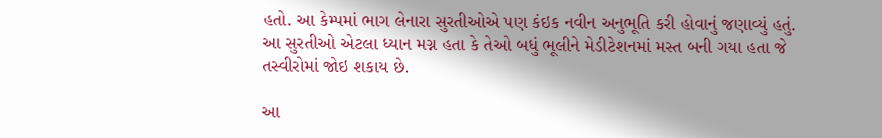હતો. આ કેમ્પમાં ભાગ લેનારા સુરતીઓએ પણ કંઇક નવીન અનુભૂતિ કરી હોવાનું જણાવ્યું હતું. આ સુરતીઓ એટલા ધ્યાન મગ્ન હતા કે તેઓ બધું ભૂલીને મેડીટેશનમાં મસ્ત બની ગયા હતા જે તસ્વીરોમાં જોઇ શકાય છે.

આ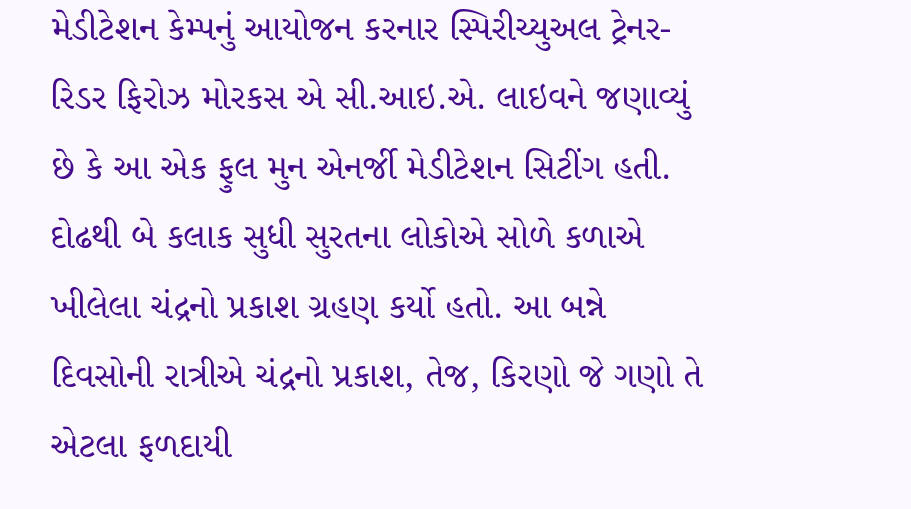મેડીટેશન કેમ્પનું આયોજન કરનાર સ્પિરીચ્યુઅલ ટ્રેનર- રિડર ફિરોઝ મોરકસ એ સી.આઇ.એ. લાઇવને જણાવ્યું છે કે આ એક ફુલ મુન એનર્જી મેડીટેશન સિટીંગ હતી. દોઢથી બે કલાક સુધી સુરતના લોકોએ સોળે કળાએ ખીલેલા ચંદ્રનો પ્રકાશ ગ્રહણ કર્યો હતો. આ બન્ને દિવસોની રાત્રીએ ચંદ્રનો પ્રકાશ, તેજ, કિરણો જે ગણો તે એટલા ફળદાયી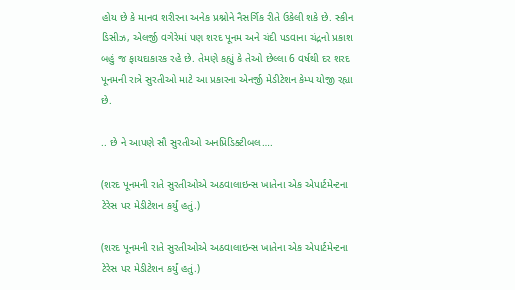હોય છે કે માનવ શરીરના અનેક પ્રશ્નોને નૈસર્ગિક રીતે ઉકેલી શકે છે. સ્કીન ડિસીઝ, એલર્જી વગેરેમાં પણ શરદ પૂનમ અને ચંદી પડવાના ચંદ્રનો પ્રકાશ બહું જ ફાયદાકારક રહે છે. તેમણે કહ્યું કે તેઓ છેલ્લા 6 વર્ષથી દર શરદ પૂનમની રાત્રે સુરતીઓ માટે આ પ્રકારના એનર્જી મેડીટેશન કેમ્પ યોજી રહ્યા છે.

.. છે ને આપણે સૌ સુરતીઓ અનપ્રિડિક્ટીબલ….

(શરદ પૂનમની રાતે સુરતીઓએ અઠવાલાઇન્સ ખાતેના એક એપાર્ટમેન્ટના ટેરેસ પર મેડીટેશન કર્યું હતું.)

(શરદ પૂનમની રાતે સુરતીઓએ અઠવાલાઇન્સ ખાતેના એક એપાર્ટમેન્ટના ટેરેસ પર મેડીટેશન કર્યું હતું.)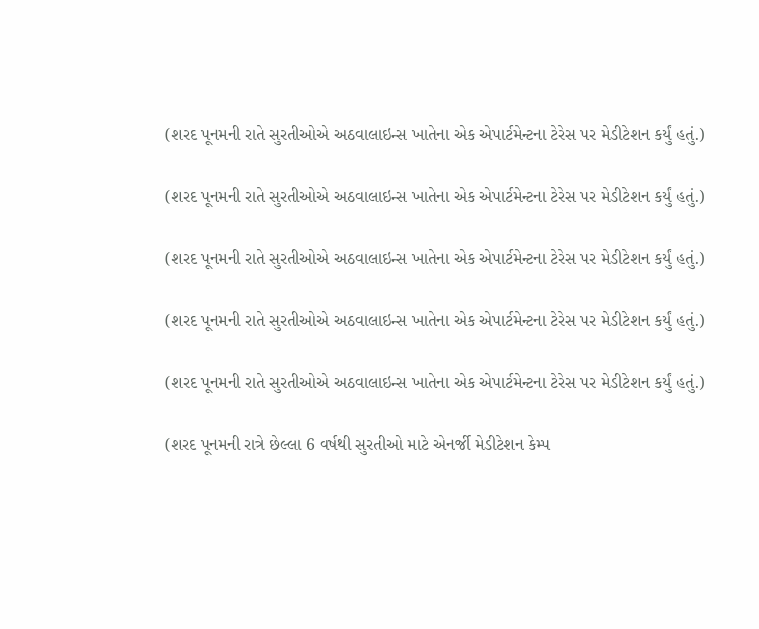(શરદ પૂનમની રાતે સુરતીઓએ અઠવાલાઇન્સ ખાતેના એક એપાર્ટમેન્ટના ટેરેસ પર મેડીટેશન કર્યું હતું.)

(શરદ પૂનમની રાતે સુરતીઓએ અઠવાલાઇન્સ ખાતેના એક એપાર્ટમેન્ટના ટેરેસ પર મેડીટેશન કર્યું હતું.)

(શરદ પૂનમની રાતે સુરતીઓએ અઠવાલાઇન્સ ખાતેના એક એપાર્ટમેન્ટના ટેરેસ પર મેડીટેશન કર્યું હતું.)

(શરદ પૂનમની રાતે સુરતીઓએ અઠવાલાઇન્સ ખાતેના એક એપાર્ટમેન્ટના ટેરેસ પર મેડીટેશન કર્યું હતું.)

(શરદ પૂનમની રાતે સુરતીઓએ અઠવાલાઇન્સ ખાતેના એક એપાર્ટમેન્ટના ટેરેસ પર મેડીટેશન કર્યું હતું.)

(શરદ પૂનમની રાત્રે છેલ્લા 6 વર્ષથી સુરતીઓ માટે એનર્જી મેડીટેશન કેમ્પ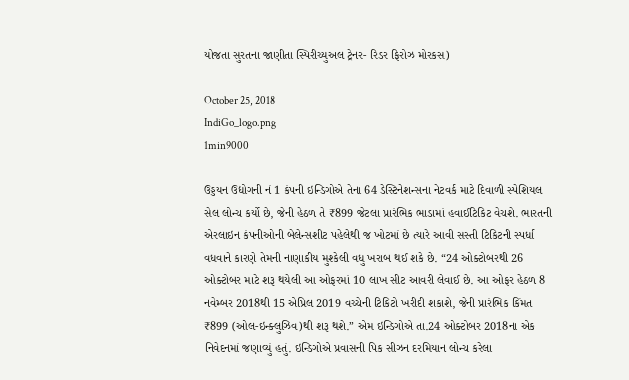યોજતા સુરતના જાણીતા સ્પિરીચ્યુઅલ ટ્રેનર- રિડર ફિરોઝ મોરકસ)

October 25, 2018
IndiGo_logo.png
1min9000

ઉડ્ડયન ઉદ્યોગની નં 1 કંપની ઇન્ડિગોએ તેના 64 ડેસ્ટિનેશન્સના નેટવર્ક માટે દિવાળી સ્પેશિયલ સેલ લોન્ચ કર્યો છે, જેની હેઠળ તે ₹899 જેટલા પ્રારંભિક ભાડામાં હવાઈટિકિટ વેચશે. ભારતની એરલાઇન કંપનીઓની બેલેન્સશીટ પહેલેથી જ ખોટમાં છે ત્યારે આવી સસ્તી ટિકિટની સ્પર્ધા વધવાને કારણે તેમની નાણાકીય મુશ્કેલી વધુ ખરાબ થઈ શકે છે. “24 ઓક્ટોબરથી 26 ઓક્ટોબર માટે શરૂ થયેલી આ ઓફરમાં 10 લાખ સીટ આવરી લેવાઈ છે. આ ઓફર હેઠળ 8 નવેમ્બર 2018થી 15 એપ્રિલ 2019 વચ્ચેની ટિકિટો ખરીદી શકાશે, જેની પ્રારંભિક કિંમત ₹899 (ઓલ-ઇન્ક્લુઝિવ)થી શરૂ થશે.” એમ ઇન્ડિગોએ તા.24 ઓક્ટોબર 2018ના એક નિવેદનમાં જણાવ્યું હતું. ઇન્ડિગોએ પ્રવાસની પિક સીઝન દરમિયાન લોન્ચ કરેલા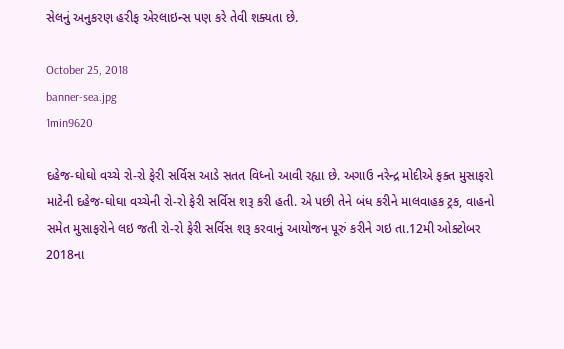સેલનું અનુકરણ હરીફ એરલાઇન્સ પણ કરે તેવી શક્યતા છે.

October 25, 2018
banner-sea.jpg
1min9620

દહેજ-ઘોઘો વચ્ચે રો-રો ફેરી સર્વિસ આડે સતત વિધ્નો આવી રહ્યા છે. અગાઉ નરેન્દ્ર મોદીએ ફક્ત મુસાફરો માટેની દહેજ-ઘોઘા વચ્ચેની રો-રો ફેરી સર્વિસ શરૂ કરી હતી. એ પછી તેને બંધ કરીને માલવાહક ટ્રક, વાહનો સમેત મુસાફરોને લઇ જતી રો-રો ફેરી સર્વિસ શરૂ કરવાનું આયોજન પૂરું કરીને ગઇ તા.12મી ઓક્ટોબર 2018ના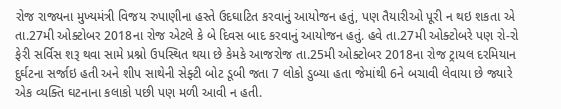રોજ રાજ્યના મુખ્યમંત્રી વિજય રુપાણીના હસ્તે ઉદઘાટિત કરવાનું આયોજન હતું, પણ તૈયારીઓ પૂરી ન થઇ શકતા એ તા.27મી ઓક્ટોબર 2018ના રોજ એટલે કે બે દિવસ બાદ કરવાનું આયોજન હતું. હવે તા.27મી ઓક્ટોબરે પણ રો-રો ફેરી સર્વિસ શરૂ થવા સામે પ્રશ્નો ઉપસ્થિત થયા છે કેમકે આજરોજ તા.25મી ઓક્ટોબર 2018ના રોજ ટ્રાયલ દરમિયાન દુર્ઘટના સર્જાઇ હતી અને શીપ સાથેની સેફ્ટી બોટ ડૂબી જતા 7 લોકો ડુબ્યા હતા જેમાંથી 6ને બચાવી લેવાયા છે જ્યારે એક વ્યક્તિ ઘટનાના કલાકો પછી પણ મળી આવી ન હતી.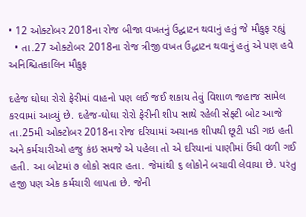• 12 ઓક્ટોબર 2018ના રોજ બીજા વખતનું ઉદ્ઘાટન થવાનું હતું જે મૌકુફ રહ્યું
  • તા.27 ઓક્ટોબર 2018ના રોજ ત્રીજી વખત ઉદ્ધાટન થવાનું હતું એ પણ હવે અનિશ્ચિતકાલિન મૌકુફ

દહેજ ઘોઘા રોરો ફેરીમાં વાહનો પણ લઈ જઈ શકાય તેવું વિશાળ જહાજ સામેલ કરવામાં આવ્યું છે. દહેજ-ઘોઘા રોરો ફેરીની શીપ સાથે રહેલી સેફ્ટી બોટ આજે તા.25મી ઓક્ટોબર 2018ના રોજ દરિયામાં અચાનક શીપથી છૂટી પડી ગઇ હતી અને કર્મચારીઓ હજુ કંઇ સમજે એ પહેલા તો એ દરિયાનાં પાણીમાં ઉંધી વળી ગઈ હતી. આ બોટમાં ૭ લોકો સવાર હતા. જેમાંથી ૬ લોકોને બચાવી લેવાયા છે. પરંતુ હજી પણ એક કર્મચારી લાપતા છે. જેની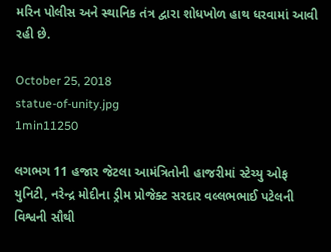મરિન પોલીસ અને સ્થાનિક તંત્ર દ્વારા શોધખોળ હાથ ધરવામાં આવી રહી છે.

October 25, 2018
statue-of-unity.jpg
1min11250

લગભગ 11 હજાર જેટલા આમંત્રિતોની હાજરીમાં સ્ટેચ્યુ ઓફ યુનિટી, નરેન્દ્ર મોદીના ડ્રીમ પ્રોજેક્ટ સરદાર વલ્લભભાઈ પટેલની વિશ્વની સૌથી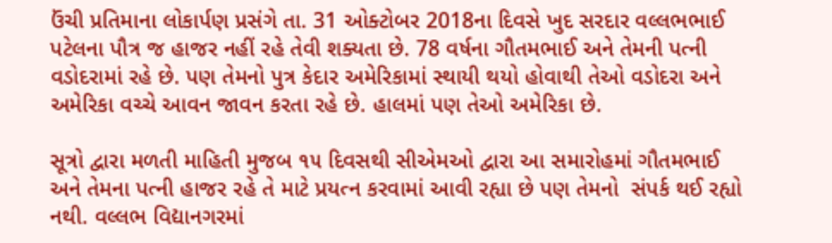ઉંચી પ્રતિમાના લોકાર્પણ પ્રસંગે તા. 31 ઓક્ટોબર 2018ના દિવસે ખુદ સરદાર વલ્લભભાઈ પટેલના પૌત્ર જ હાજર નહીં રહે તેવી શક્યતા છે. 78 વર્ષના ગૌતમભાઈ અને તેમની પત્ની વડોદરામાં રહે છે. પણ તેમનો પુત્ર કેદાર અમેરિકામાં સ્થાયી થયો હોવાથી તેઓ વડોદરા અને અમેરિકા વચ્ચે આવન જાવન કરતા રહે છે. હાલમાં પણ તેઓ અમેરિકા છે.

સૂત્રો દ્વારા મળતી માહિતી મુજબ ૧૫ દિવસથી સીએમઓ દ્વારા આ સમારોહમાં ગૌતમભાઈ અને તેમના પત્ની હાજર રહે તે માટે પ્રયત્ન કરવામાં આવી રહ્યા છે પણ તેમનો  સંપર્ક થઈ રહ્યો નથી. વલ્લભ વિદ્યાનગરમાં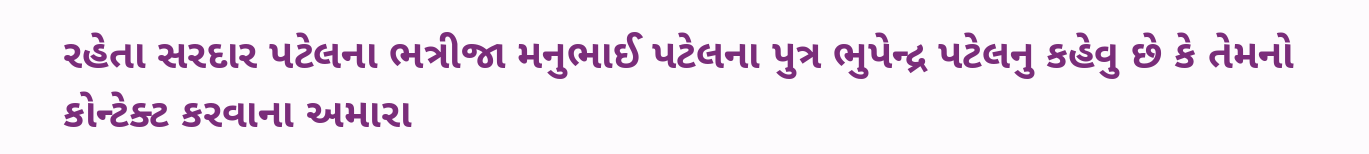રહેતા સરદાર પટેલના ભત્રીજા મનુભાઈ પટેલના પુત્ર ભુપેન્દ્ર પટેલનુ કહેવુ છે કે તેમનો કોન્ટેક્ટ કરવાના અમારા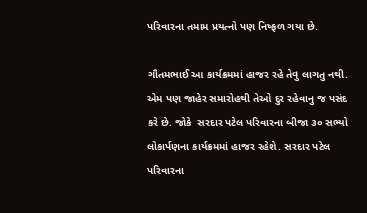પરિવારના તમામ પ્રયત્નો પણ નિષ્ફળ ગયા છે.

ગૌતમભાઈ આ કાર્યક્રમમાં હાજર રહે તેવુ લાગતુ નથી. એમ પણ જાહેર સમારોહથી તેઓ દુર રહેવાનુ જ પસંદ કરે છે. જોકે  સરદાર પટેલ પરિવારના બીજા ૩૦ સભ્યો લોકાર્પણના કાર્યક્રમમાં હાજર રહેશે. સરદાર પટેલ પરિવારના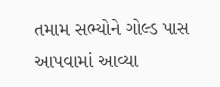તમામ સભ્યોને ગોલ્ડ પાસ આપવામાં આવ્યા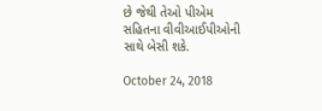છે જેથી તેઓ પીએમ સહિતના વીવીઆઈપીઓની સાથે બેસી શકે.

October 24, 2018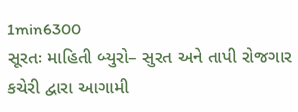1min6300
સૂરતઃ માહિતી બ્યુરો– સુરત અને તાપી રોજગાર કચેરી દ્વારા આગામી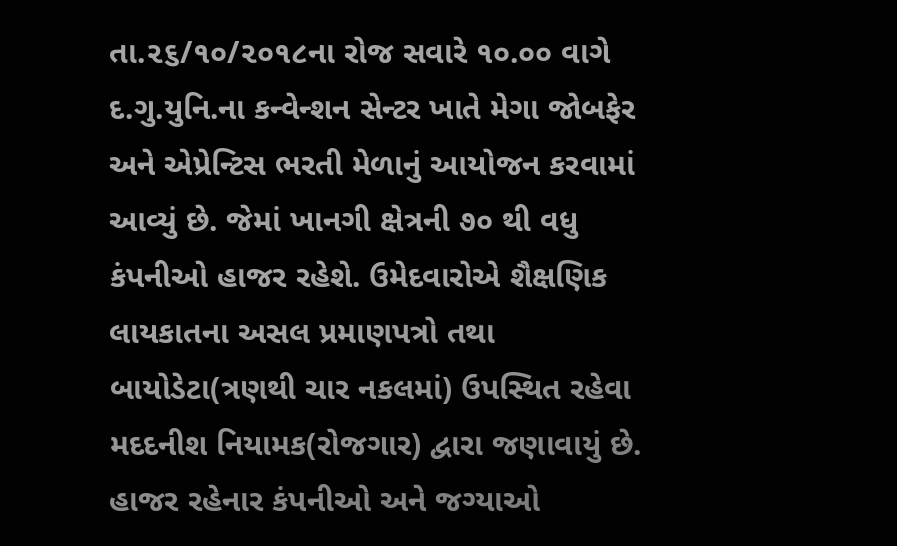તા.૨૬/૧૦/૨૦૧૮ના રોજ સવારે ૧૦.૦૦ વાગે દ.ગુ.યુનિ.ના કન્વેન્શન સેન્ટર ખાતે મેગા જોબફેર અને એપ્રેન્ટિસ ભરતી મેળાનું આયોજન કરવામાં આવ્યું છે. જેમાં ખાનગી ક્ષેત્રની ૭૦ થી વધુ કંપનીઓ હાજર રહેશે. ઉમેદવારોએ શૈક્ષણિક લાયકાતના અસલ પ્રમાણપત્રો તથા બાયોડેટા(ત્રણથી ચાર નકલમાં) ઉપસ્થિત રહેવા મદદનીશ નિયામક(રોજગાર) દ્વારા જણાવાયું છે. હાજર રહેનાર કંપનીઓ અને જગ્યાઓ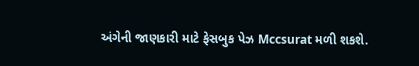અંગેની જાણકારી માટે ફેસબુક પેઝ Mccsurat મળી શકશે.